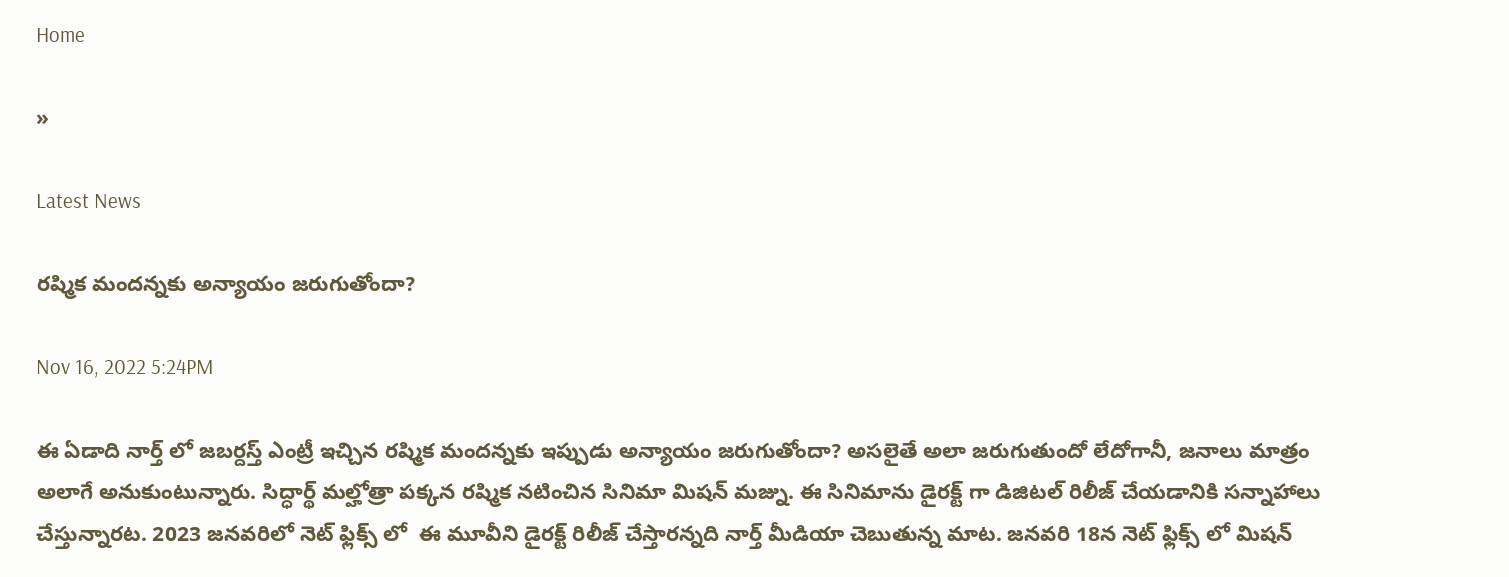Home

»

Latest News

రష్మిక మందన్నకు అన్యాయం జరుగుతోందా?

Nov 16, 2022 5:24PM

ఈ ఏడాది నార్త్ లో జబర్దస్త్ ఎంట్రీ ఇచ్చిన రష్మిక మందన్నకు ఇప్పుడు అన్యాయం జరుగుతోందా? అసలైతే అలా జరుగుతుందో లేదోగానీ, జనాలు మాత్రం అలాగే అనుకుంటున్నారు. సిద్ధార్థ్ మల్హోత్రా పక్కన రష్మిక నటించిన సినిమా మిషన్ మజ్ను. ఈ సినిమాను డైరక్ట్ గా డిజిటల్ రిలీజ్ చేయడానికి సన్నాహాలు చేస్తున్నారట. 2023 జనవరిలో నెట్ ఫ్లిక్స్ లో  ఈ మూవీని డైరక్ట్ రిలీజ్ చేస్తారన్నది నార్త్ మీడియా చెబుతున్న మాట. జనవరి 18న నెట్ ఫ్లిక్స్ లో మిషన్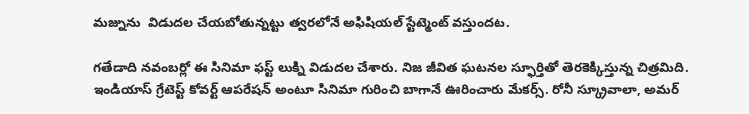మజ్నును  విడుదల చేయబోతున్నట్టు త్వరలోనే అఫిషియల్ స్టేట్మెంట్ వస్తుందట.

గతేడాది నవంబర్లో ఈ సినిమా ఫస్ట్ లుక్ని విడుదల చేశారు. నిజ జీవిత ఘటనల స్ఫూర్తితో తెరకెక్కిస్తున్న చిత్రమిది. ఇండియాస్ గ్రేటెస్ట్ కోవర్ట్ ఆపరేషన్ అంటూ సినిమా గురించి బాగానే ఊరించారు మేకర్స్. రోనీ స్క్రూవాలా, అమర్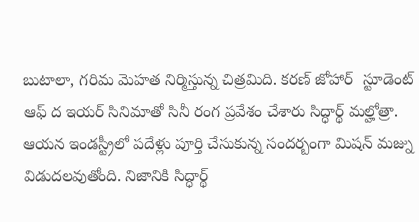బుటాలా, గరిమ మెహత నిర్మిస్తున్న చిత్రమిది. కరణ్ జోహార్  స్టూడెంట్ ఆఫ్ ద ఇయర్ సినిమాతో సినీ రంగ ప్రవేశం చేశారు సిద్ధార్థ్ మల్హోత్రా. ఆయన ఇండస్ట్రీలో పదేళ్లు పూర్తి చేసుకున్న సందర్బంగా మిషన్ మజ్ను విడుదలవుతోంది. నిజానికి సిద్ధార్థ్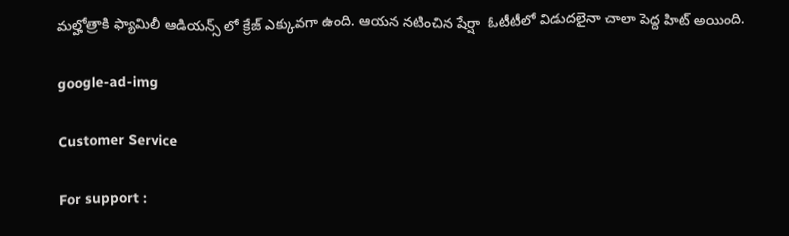మల్హోత్రాకి ఫ్యామిలీ ఆడియన్స్ లో క్రేజ్ ఎక్కువగా ఉంది. ఆయన నటించిన షేర్షా  ఓటీటీలో విడుదలైనా చాలా పెద్ద హిట్ అయింది.

google-ad-img

Customer Service

For support :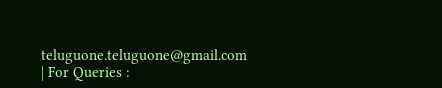teluguone.teluguone@gmail.com | For Queries :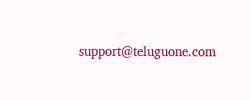support@teluguone.com